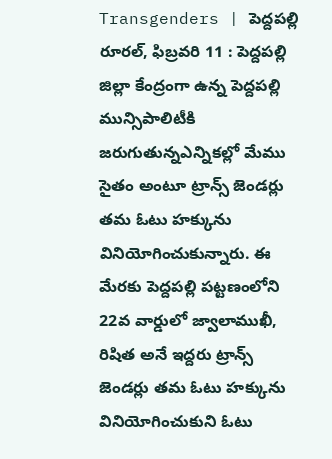Transgenders | పెద్దపల్లి రూరల్, ఫిబ్రవరి 11 : పెద్దపల్లి జిల్లా కేంద్రంగా ఉన్న పెద్దపల్లి మున్సిపాలిటీకి జరుగుతున్నఎన్నికల్లో మేము సైతం అంటూ ట్రాన్స్ జెండర్లు తమ ఓటు హక్కును వినియోగించుకున్నారు. ఈ మేరకు పెద్దపల్లి పట్టణంలోని 22వ వార్డులో జ్వాలాముఖీ, రిషిత అనే ఇద్దరు ట్రాన్స్ జెండర్లు తమ ఓటు హక్కును వినియోగించుకుని ఓటు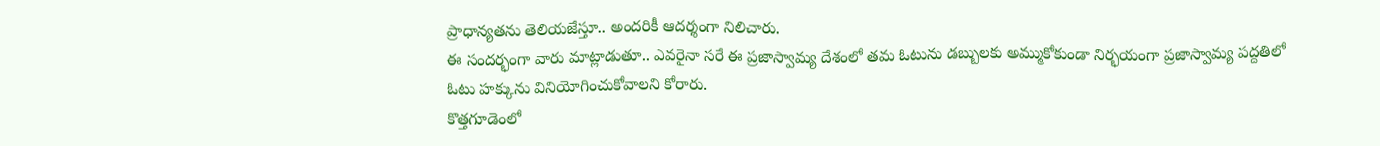ప్రాధాన్యతను తెలియజేస్తూ.. అందరికీ ఆదర్శంగా నిలిచారు.
ఈ సందర్భంగా వారు మాట్లాడుతూ.. ఎవరైనా సరే ఈ ప్రజాస్వామ్య దేశంలో తమ ఓటును డబ్బులకు అమ్ముకోకుండా నిర్భయంగా ప్రజాస్వామ్య పద్దతిలో ఓటు హక్కును వినియోగించుకోవాలని కోరారు.
కొత్తగూడెంలో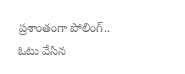ప్రశాంతంగా పోలింగ్.. ఓటు వేసిన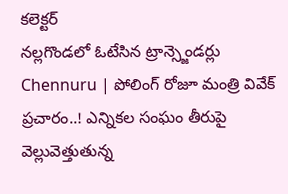కలెక్టర్
నల్లగొండలో ఓటేసిన ట్రాన్స్జెండర్లు
Chennuru | పోలింగ్ రోజూ మంత్రి వివేక్ ప్రచారం..! ఎన్నికల సంఘం తీరుపై వెల్లువెత్తుతున్న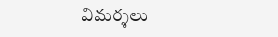విమర్శలు